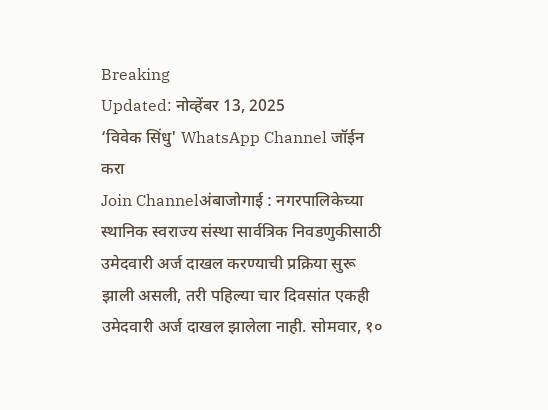Breaking
Updated: नोव्हेंबर 13, 2025
‘विवेक सिंधु' WhatsApp Channel जॉईन करा
Join Channelअंबाजोगाई : नगरपालिकेच्या स्थानिक स्वराज्य संस्था सार्वत्रिक निवडणुकीसाठी उमेदवारी अर्ज दाखल करण्याची प्रक्रिया सुरू झाली असली, तरी पहिल्या चार दिवसांत एकही उमेदवारी अर्ज दाखल झालेला नाही. सोमवार, १०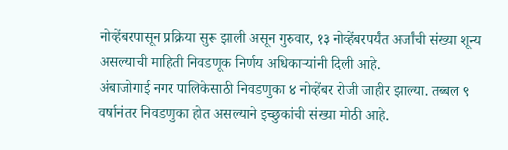नोव्हेंबरपासून प्रक्रिया सुरू झाली असून गुरुवार, १३ नोव्हेंबरपर्यंत अर्जांची संख्या शून्य असल्याची माहिती निवडणूक निर्णय अधिकाऱ्यांनी दिली आहे.
अंबाजोगाई नगर पालिकेसाठी निवडणुका ४ नोव्हेंबर रोजी जाहीर झाल्या. तब्बल ९ वर्षानंतर निवडणुका होत असल्याने इच्छुकांची संख्या मोठी आहे.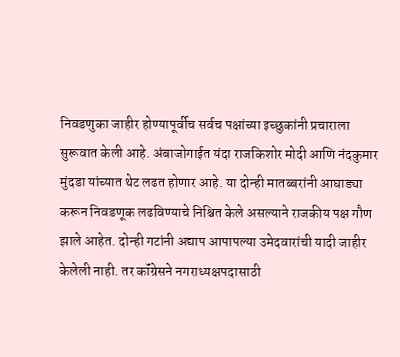निवडणुका जाहीर होण्यापूर्वीच सर्वच पक्षांच्या इच्छुकांनी प्रचाराला सुरूवात केली आहे. अंबाजोगाईत यंदा राजकिशोर मोदी आणि नंदकुमार मुंदडा यांच्यात थेट लढत होणार आहे. या दोन्ही मातब्बरांनी आघाड्या करून निवडणूक लढविण्याचे निश्चित केले असल्याने राजकीय पक्ष गौण झाले आहेत. दोन्ही गटांनी अद्याप आपापल्या उमेदवारांची यादी जाहीर केलेली नाही. तर कॉंग्रेसने नगराध्यक्षपदासाठी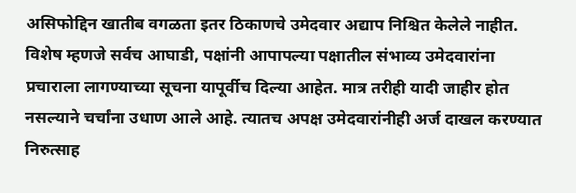असिफोद्दिन खातीब वगळता इतर ठिकाणचे उमेदवार अद्याप निश्चित केलेले नाहीत. विशेष म्हणजे सर्वच आघाडी, पक्षांनी आपापल्या पक्षातील संभाव्य उमेदवारांना प्रचाराला लागण्याच्या सूचना यापूर्वीच दिल्या आहेत. मात्र तरीही यादी जाहीर होत नसल्याने चर्चांना उधाण आले आहे. त्यातच अपक्ष उमेदवारांनीही अर्ज दाखल करण्यात निरुत्साह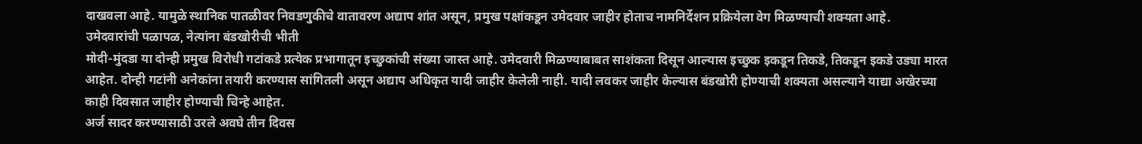दाखवला आहे. यामुळे स्थानिक पातळीवर निवडणुकीचे वातावरण अद्याप शांत असून, प्रमुख पक्षांकडून उमेदवार जाहीर होताच नामनिर्देशन प्रक्रियेला वेग मिळण्याची शक्यता आहे.
उमेदवारांची पळापळ, नेत्यांना बंडखोरीची भीती
मोदी-मुंदडा या दोन्ही प्रमुख विरोधी गटांकडे प्रत्येक प्रभागातून इच्छुकांची संख्या जास्त आहे. उमेदवारी मिळण्याबाबत साशंकता दिसून आल्यास इच्छुक इकडून तिकडे, तिकडून इकडे उड्या मारत आहेत. दोन्ही गटांनी अनेकांना तयारी करण्यास सांगितली असून अद्याप अधिकृत यादी जाहीर केलेली नाही. यादी लवकर जाहीर केल्यास बंडखोरी होण्याची शक्यता असल्याने याद्या अखेरच्या काही दिवसात जाहीर होण्याची चिन्हे आहेत.
अर्ज सादर करण्यासाठी उरले अवघे तीन दिवस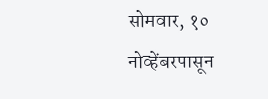सोमवार, १० नोव्हेंबरपासून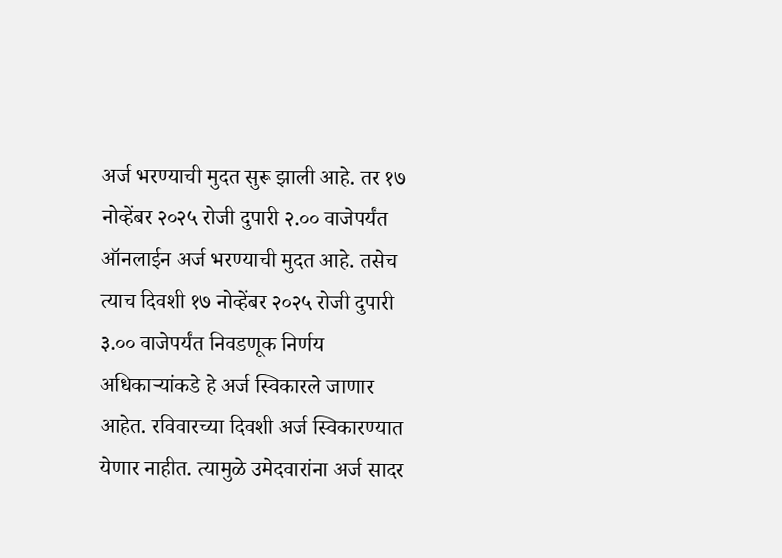अर्ज भरण्याची मुदत सुरू झाली आहे. तर १७ नोव्हेंबर २०२५ रोजी दुपारी २.०० वाजेपर्यंत ऑनलाईन अर्ज भरण्याची मुदत आहे. तसेच त्याच दिवशी १७ नोव्हेंबर २०२५ रोजी दुपारी ३.०० वाजेपर्यंत निवडणूक निर्णय अधिकाऱ्यांकडे हे अर्ज स्विकारले जाणार आहेत. रविवारच्या दिवशी अर्ज स्विकारण्यात येणार नाहीत. त्यामुळे उमेदवारांना अर्ज सादर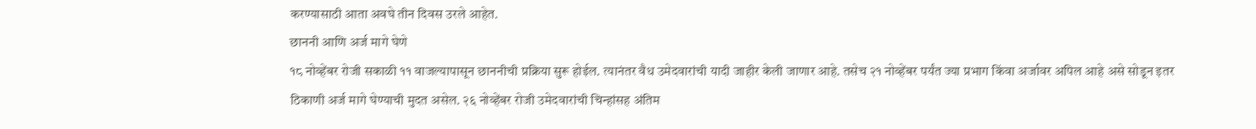करण्यासाठी आता अवघे तीन दिवस उरले आहेत.
छाननी आणि अर्ज मागे घेणे
१८ नोव्हेंबर रोजी सकाळी ११ वाजल्यापासून छाननीची प्रक्रिया सुरू होईल. त्यानंतर वैध उमेदवारांची यादी जाहीर केली जाणार आहे. तसेच २१ नोव्हेंबर पर्यंत ज्या प्रभाग किंवा अर्जावर अपिल आहे असे सोडून इतर ठिकाणी अर्ज मागे घेण्याची मुदत असेल. २६ नोव्हेंबर रोजी उमेदवारांची चिन्हांसह अंतिम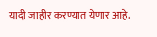यादी जाहीर करण्यात येणार आहे.